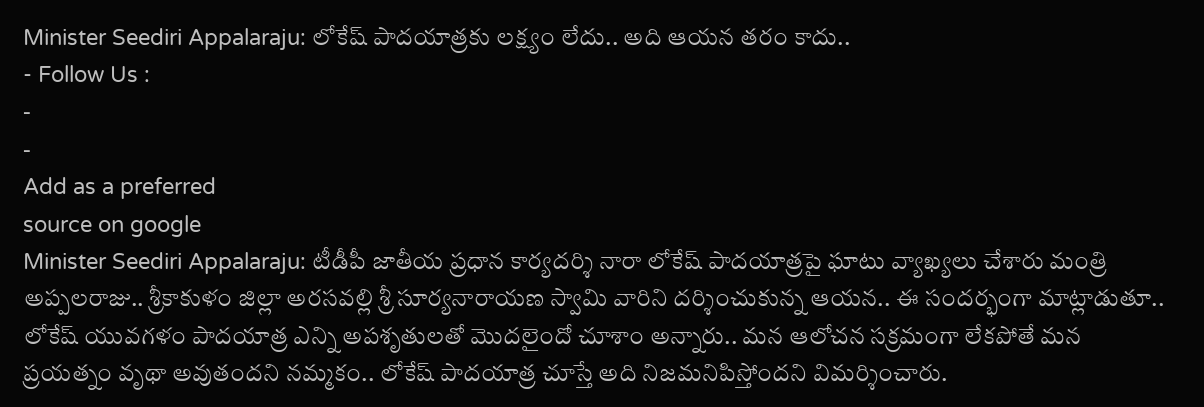Minister Seediri Appalaraju: లోకేష్ పాదయాత్రకు లక్ష్యం లేదు.. అది ఆయన తరం కాదు..
- Follow Us :
-
-
Add as a preferred
source on google
Minister Seediri Appalaraju: టీడీపీ జాతీయ ప్రధాన కార్యదర్శి నారా లోకేష్ పాదయాత్రపై ఘాటు వ్యాఖ్యలు చేశారు మంత్రి అప్పలరాజు.. శ్రీకాకుళం జిల్లా అరసవల్లి శ్రీ సూర్యనారాయణ స్వామి వారిని దర్శించుకున్న ఆయన.. ఈ సందర్భంగా మాట్లాడుతూ.. లోకేష్ యువగళం పాదయాత్ర ఎన్ని అపశృతులతో మొదలైందో చూశాం అన్నారు.. మన ఆలోచన సక్రమంగా లేకపోతే మన ప్రయత్నం వృథా అవుతందని నమ్మకం.. లోకేష్ పాదయాత్ర చూస్తే అది నిజమనిపిస్తోందని విమర్శించారు.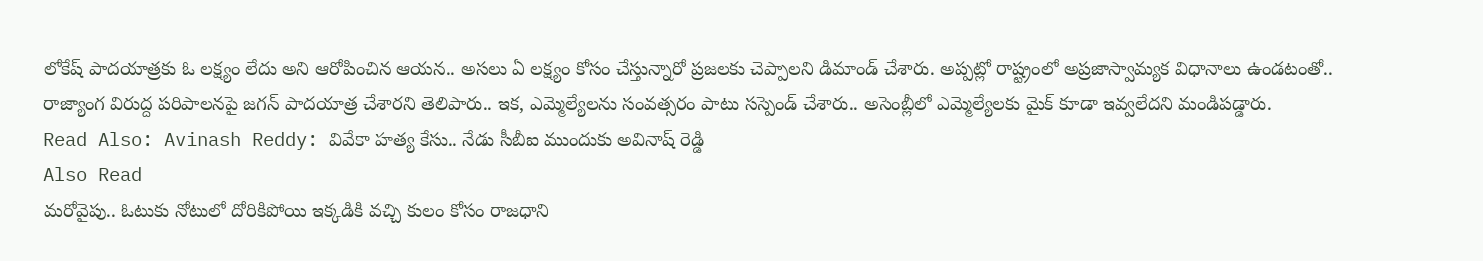లోకేష్ పాదయాత్రకు ఓ లక్ష్యం లేదు అని ఆరోపించిన ఆయన.. అసలు ఏ లక్ష్యం కోసం చేస్తున్నారో ప్రజలకు చెప్పాలని డిమాండ్ చేశారు. అప్పట్లో రాష్ట్రంలో అప్రజాస్వామ్యక విధానాలు ఉండటంతో.. రాజ్యాంగ విరుద్ద పరిపాలనపై జగన్ పాదయాత్ర చేశారని తెలిపారు.. ఇక, ఎమ్మెల్యేలను సంవత్సరం పాటు సస్పెండ్ చేశారు.. అసెంబ్లీలో ఎమ్మెల్యేలకు మైక్ కూడా ఇవ్వలేదని మండిపడ్డారు.
Read Also: Avinash Reddy: వివేకా హత్య కేసు.. నేడు సీబీఐ ముందుకు అవినాష్ రెడ్డి
Also Read
మరోవైపు.. ఓటుకు నోటులో దోరికిపోయి ఇక్కడికి వచ్చి కులం కోసం రాజధాని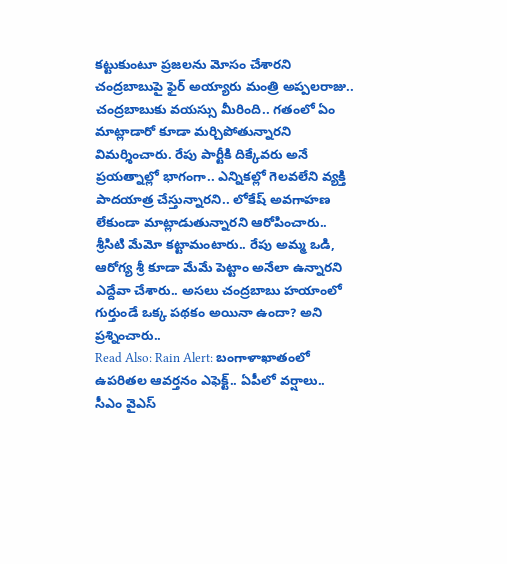కట్టుకుంటూ ప్రజలను మోసం చేశారని చంద్రబాబుపై ఫైర్ అయ్యారు మంత్రి అప్పలరాజు.. చంద్రబాబుకు వయస్సు మీరింది.. గతంలో ఏం మాట్లాడారో కూడా మర్చిపోతున్నారని విమర్శించారు. రేపు పార్టీకి దిక్కేవరు అనే ప్రయత్నాల్లో భాగంగా.. ఎన్నికల్లో గెలవలేని వ్యక్తి పాదయాత్ర చేస్తున్నారని.. లోకేష్ అవగాహణ లేకుండా మాట్లాడుతున్నారని ఆరోపించారు.. శ్రీసిటి మేమో కట్టామంటారు.. రేపు అమ్మ ఒడి, ఆరోగ్య శ్రీ కూడా మేమే పెట్టాం అనేలా ఉన్నారని ఎద్దేవా చేశారు.. అసలు చంద్రబాబు హయాంలో గుర్తుండే ఒక్క పథకం అయినా ఉందా? అని ప్రశ్నించారు..
Read Also: Rain Alert: బంగాళాఖాతంలో ఉపరితల ఆవర్తనం ఎఫెక్ట్.. ఏపీలో వర్షాలు..
సీఎం వైఎస్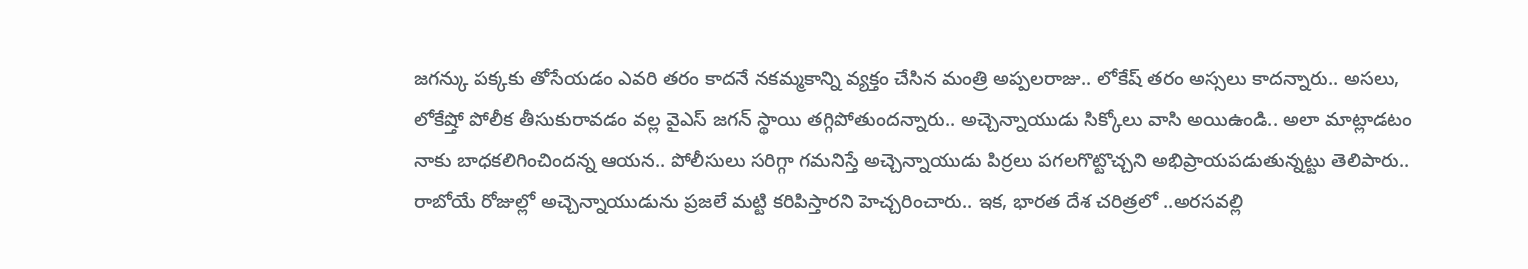జగన్కు పక్కకు తోసేయడం ఎవరి తరం కాదనే నకమ్మకాన్ని వ్యక్తం చేసిన మంత్రి అప్పలరాజు.. లోకేష్ తరం అస్సలు కాదన్నారు.. అసలు, లోకేష్తో పోలీక తీసుకురావడం వల్ల వైఎస్ జగన్ స్థాయి తగ్గిపోతుందన్నారు.. అచ్చెన్నాయుడు సిక్కోలు వాసి అయిఉండి.. అలా మాట్లాడటం నాకు బాధకలిగించిందన్న ఆయన.. పోలీసులు సరిగ్గా గమనిస్తే అచ్చెన్నాయుడు పిర్రలు పగలగొట్టొచ్చని అభిప్రాయపడుతున్నట్టు తెలిపారు.. రాబోయే రోజుల్లో అచ్చెన్నాయుడును ప్రజలే మట్టి కరిపిస్తారని హెచ్చరించారు.. ఇక, భారత దేశ చరిత్రలో ..అరసవల్లి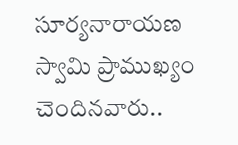సూర్యనారాయణ స్వామి ప్రాముఖ్యం చెందినవారు..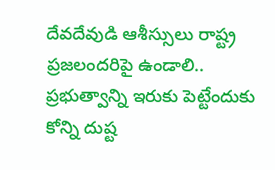దేవదేవుడి ఆశీస్సులు రాష్ట్ర ప్రజలందరిపై ఉండాలి.. ప్రభుత్వాన్ని ఇరుకు పెట్టేందుకు కోన్ని దుష్ట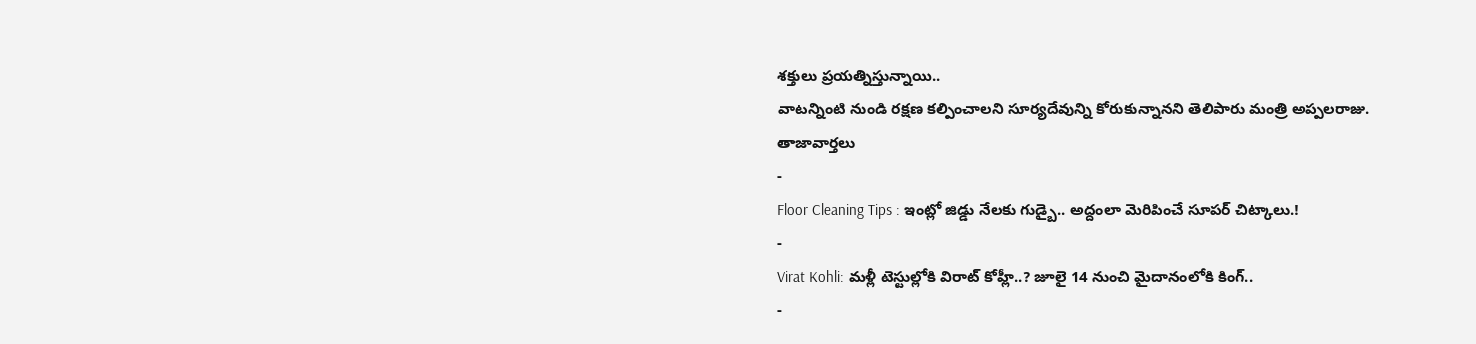శక్తులు ప్రయత్నిస్తున్నాయి..
వాటన్నింటి నుండి రక్షణ కల్పించాలని సూర్యదేవున్ని కోరుకున్నానని తెలిపారు మంత్రి అప్పలరాజు.
తాజావార్తలు
-
Floor Cleaning Tips : ఇంట్లో జిడ్డు నేలకు గుడ్బై.. అద్దంలా మెరిపించే సూపర్ చిట్కాలు.!
-
Virat Kohli: మళ్లీ టెస్టుల్లోకి విరాట్ కోహ్లీ..? జూలై 14 నుంచి మైదానంలోకి కింగ్..
-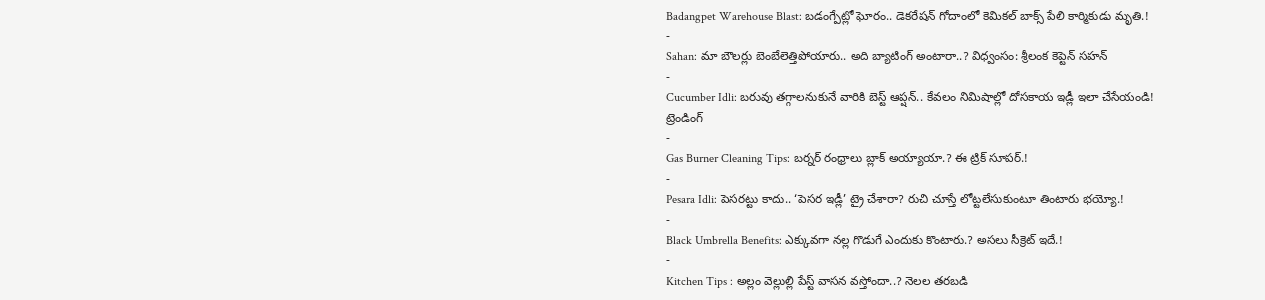Badangpet Warehouse Blast: బడంగ్పేట్లో ఘోరం.. డెకరేషన్ గోదాంలో కెమికల్ బాక్స్ పేలి కార్మికుడు మృతి.!
-
Sahan: మా బౌలర్లు బెంబేలెత్తిపోయారు.. అది బ్యాటింగ్ అంటారా..? విధ్వంసం: శ్రీలంక కెప్టెన్ సహన్
-
Cucumber Idli: బరువు తగ్గాలనుకునే వారికి బెస్ట్ ఆప్షన్.. కేవలం నిమిషాల్లో దోసకాయ ఇడ్లీ ఇలా చేసేయండి!
ట్రెండింగ్
-
Gas Burner Cleaning Tips: బర్నర్ రంధ్రాలు బ్లాక్ అయ్యాయా.? ఈ ట్రిక్ సూపర్.!
-
Pesara Idli: పెసరట్టు కాదు.. ‘పెసర ఇడ్లీ’ ట్రై చేశారా? రుచి చూస్తే లోట్టలేసుకుంటూ తింటారు భయ్యో.!
-
Black Umbrella Benefits: ఎక్కువగా నల్ల గొడుగే ఎందుకు కొంటారు.? అసలు సీక్రెట్ ఇదే.!
-
Kitchen Tips : అల్లం వెల్లుల్లి పేస్ట్ వాసన వస్తోందా..? నెలల తరబడి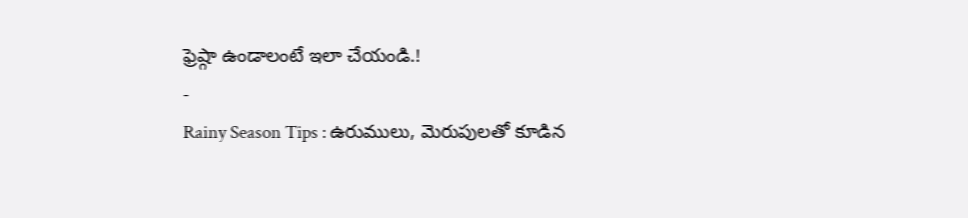ఫ్రెష్గా ఉండాలంటే ఇలా చేయండి.!
-
Rainy Season Tips : ఉరుములు, మెరుపులతో కూడిన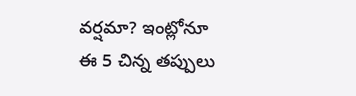వర్షమా? ఇంట్లోనూ ఈ 5 చిన్న తప్పులు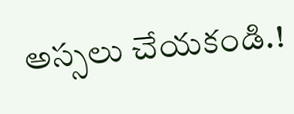అస్సలు చేయకండి.!